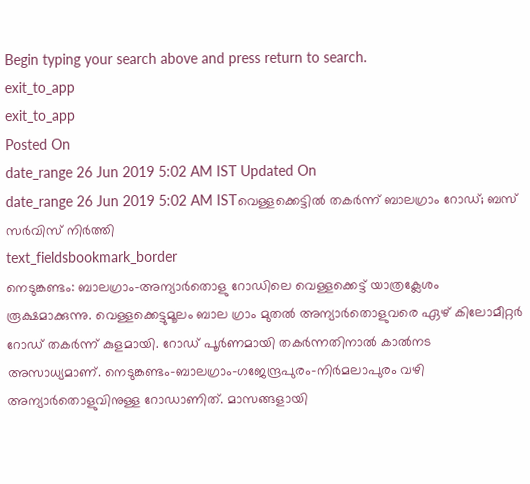Begin typing your search above and press return to search.
exit_to_app
exit_to_app
Posted On
date_range 26 Jun 2019 5:02 AM IST Updated On
date_range 26 Jun 2019 5:02 AM ISTവെള്ളക്കെട്ടിൽ തകർന്ന് ബാലഗ്രാം റോഡ്; ബസ് സർവിസ് നിർത്തി
text_fieldsbookmark_border
നെടുങ്കണ്ടം: ബാലഗ്രാം-അന്യാർതൊളു റോഡിലെ വെള്ളക്കെട്ട് യാത്രക്ലേശം രൂക്ഷമാക്കുന്നു. വെള്ളക്കെട്ടുമൂലം ബാല ഗ്രാം മുതൽ അന്യാർതൊളുവരെ ഏഴ് കിലോമീറ്റർ റോഡ് തകർന്ന് കുളമായി. റോഡ് പൂർണമായി തകർന്നതിനാൽ കാൽനട അസാധ്യമാണ്. നെടുങ്കണ്ടം-ബാലഗ്രാം-ഗജേന്ദ്രപുരം-നിർമലാപുരം വഴി അന്യാർതൊളുവിനുള്ള റോഡാണിത്. മാസങ്ങളായി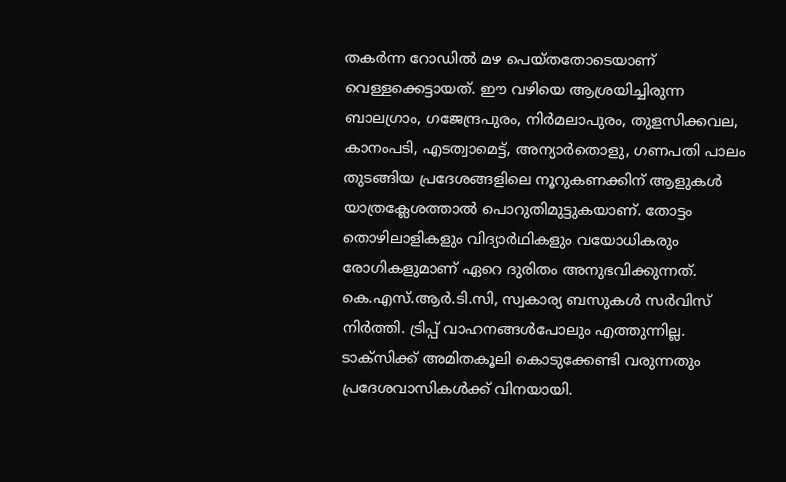തകർന്ന റോഡിൽ മഴ പെയ്തതോടെയാണ് വെള്ളക്കെട്ടായത്. ഈ വഴിയെ ആശ്രയിച്ചിരുന്ന ബാലഗ്രാം, ഗജേന്ദ്രപുരം, നിർമലാപുരം, തുളസിക്കവല, കാനംപടി, എടത്വാമെട്ട്, അന്യാർതൊളു, ഗണപതി പാലം തുടങ്ങിയ പ്രദേശങ്ങളിലെ നൂറുകണക്കിന് ആളുകൾ യാത്രക്ലേശത്താൽ പൊറുതിമുട്ടുകയാണ്. തോട്ടം തൊഴിലാളികളും വിദ്യാർഥികളും വയോധികരും രോഗികളുമാണ് ഏറെ ദുരിതം അനുഭവിക്കുന്നത്. കെ.എസ്.ആർ.ടി.സി, സ്വകാര്യ ബസുകൾ സർവിസ് നിർത്തി. ട്രിപ്പ് വാഹനങ്ങൾപോലും എത്തുന്നില്ല. ടാക്സിക്ക് അമിതകൂലി കൊടുക്കേണ്ടി വരുന്നതും പ്രദേശവാസികൾക്ക് വിനയായി.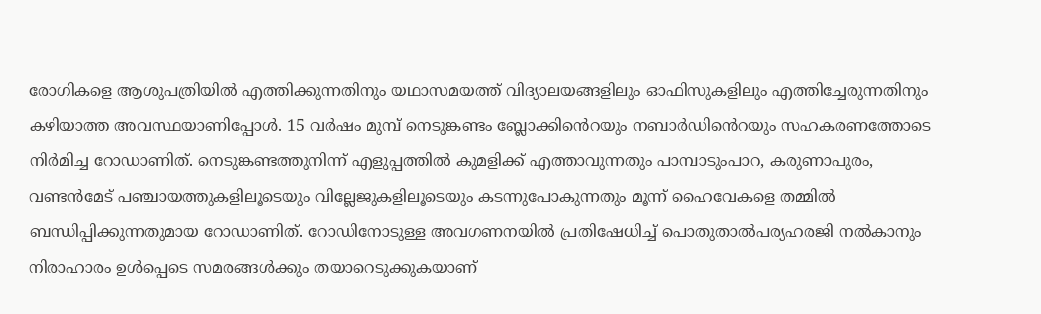രോഗികളെ ആശുപത്രിയിൽ എത്തിക്കുന്നതിനും യഥാസമയത്ത് വിദ്യാലയങ്ങളിലും ഓഫിസുകളിലും എത്തിച്ചേരുന്നതിനും കഴിയാത്ത അവസ്ഥയാണിപ്പോൾ. 15 വർഷം മുമ്പ് നെടുങ്കണ്ടം ബ്ലോക്കിൻെറയും നബാർഡിൻെറയും സഹകരണത്തോടെ നിർമിച്ച റോഡാണിത്. നെടുങ്കണ്ടത്തുനിന്ന് എളുപ്പത്തിൽ കുമളിക്ക് എത്താവുന്നതും പാമ്പാടുംപാറ, കരുണാപുരം, വണ്ടൻമേട് പഞ്ചായത്തുകളിലൂടെയും വില്ലേജുകളിലൂടെയും കടന്നുപോകുന്നതും മൂന്ന് ഹൈവേകളെ തമ്മിൽ ബന്ധിപ്പിക്കുന്നതുമായ റോഡാണിത്. റോഡിനോടുള്ള അവഗണനയിൽ പ്രതിഷേധിച്ച് പൊതുതാൽപര്യഹരജി നൽകാനും നിരാഹാരം ഉൾപ്പെടെ സമരങ്ങൾക്കും തയാറെടുക്കുകയാണ്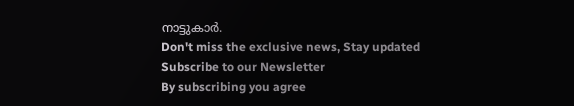നാട്ടുകാർ.
Don't miss the exclusive news, Stay updated
Subscribe to our Newsletter
By subscribing you agree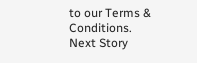to our Terms & Conditions.
Next Story